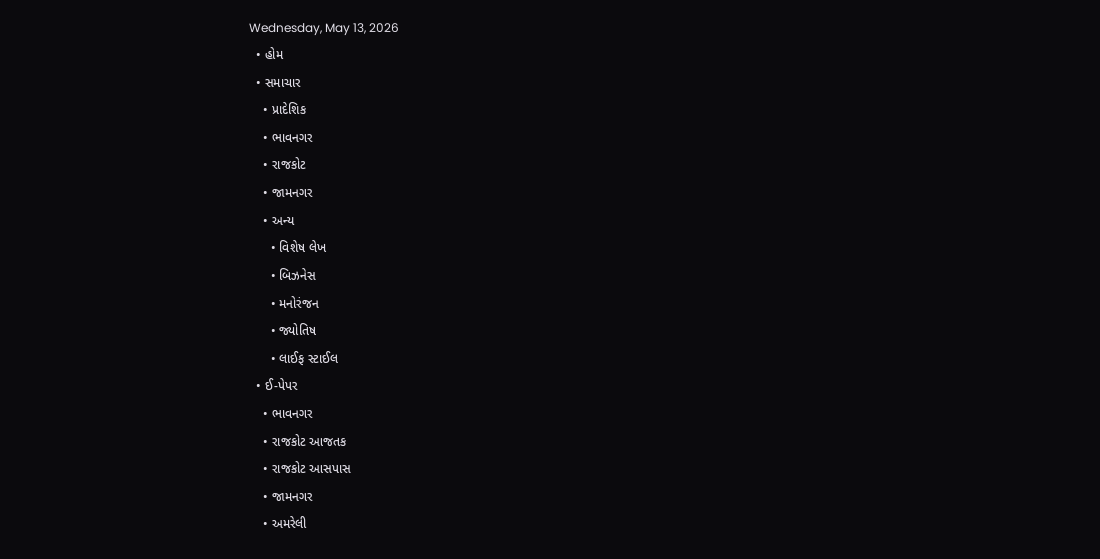Wednesday, May 13, 2026
  • હોમ
  • સમાચાર
    • પ્રાદેશિક
    • ભાવનગર
    • રાજકોટ
    • જામનગર
    • અન્ય
      • વિશેષ લેખ
      • બિઝનેસ
      • મનોરંજન
      • જ્યોતિષ
      • લાઈફ સ્ટાઈલ
  • ઈ-પેપર
    • ભાવનગર
    • રાજકોટ આજતક
    • રાજકોટ આસપાસ
    • જામનગર
    • અમરેલી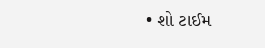• શો ટાઈમ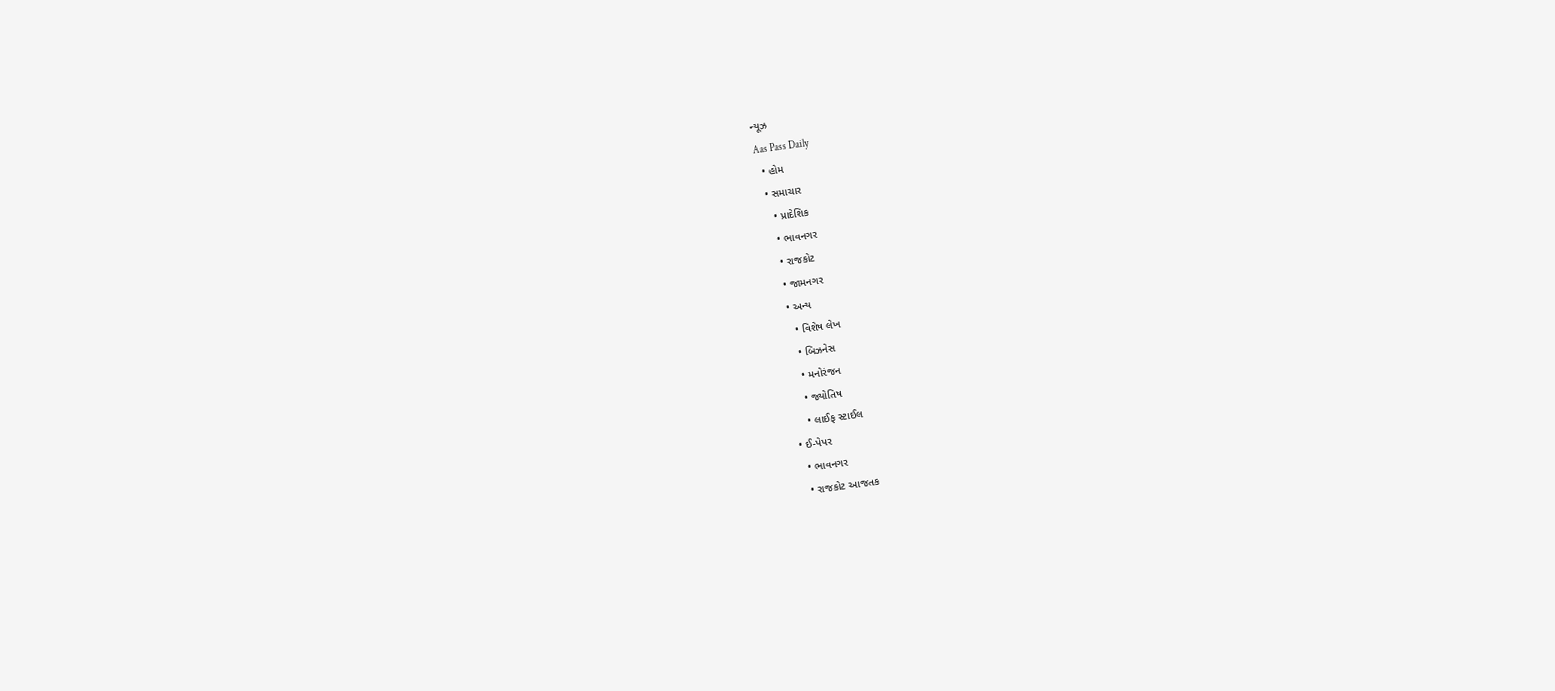ન્યૂઝ
Aas Pass Daily
  • હોમ
  • સમાચાર
    • પ્રાદેશિક
    • ભાવનગર
    • રાજકોટ
    • જામનગર
    • અન્ય
      • વિશેષ લેખ
      • બિઝનેસ
      • મનોરંજન
      • જ્યોતિષ
      • લાઈફ સ્ટાઈલ
  • ઈ-પેપર
    • ભાવનગર
    • રાજકોટ આજતક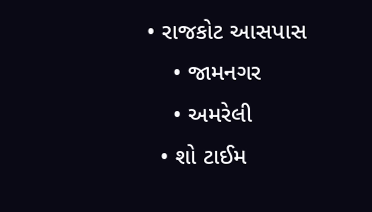• રાજકોટ આસપાસ
    • જામનગર
    • અમરેલી
  • શો ટાઈમ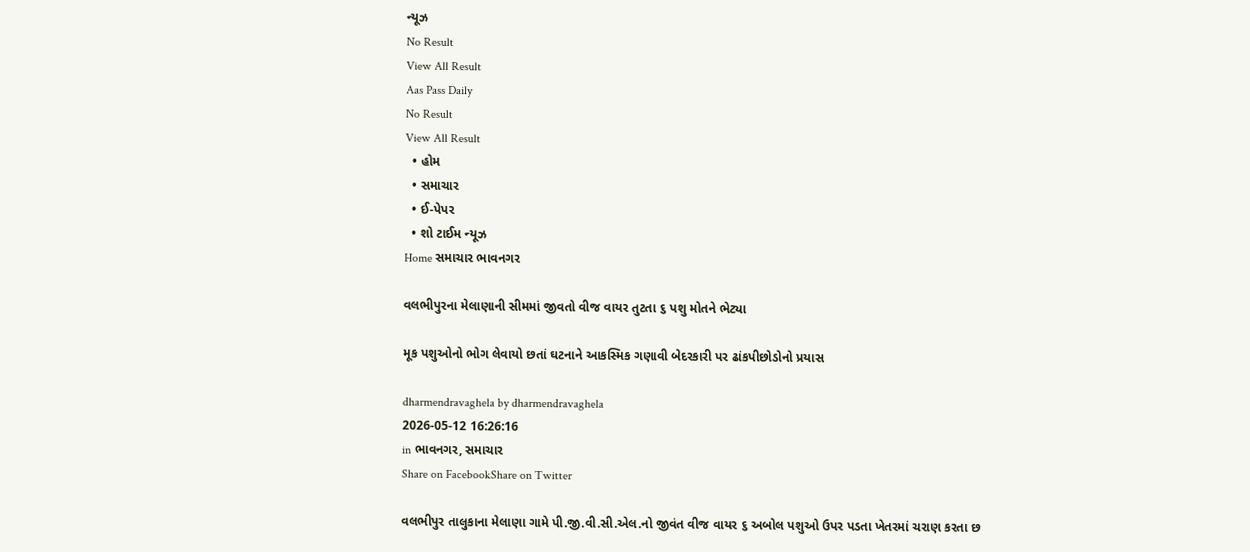ન્યૂઝ
No Result
View All Result
Aas Pass Daily
No Result
View All Result
  • હોમ
  • સમાચાર
  • ઈ-પેપર
  • શો ટાઈમ ન્યૂઝ
Home સમાચાર ભાવનગર

વલભીપુરના મેલાણાની સીમમાં જીવતો વીજ વાયર તુટતા ૬ પશુ મોતને ભેટ્યા

મૂક પશુઓનો ભોગ લેવાયો છતાં ઘટનાને આકસ્મિક ગણાવી બેદરકારી પર ઢાંકપીછોડોનો પ્રયાસ

dharmendravaghela by dharmendravaghela
2026-05-12 16:26:16
in ભાવનગર, સમાચાર
Share on FacebookShare on Twitter

વલભીપુર તાલુકાના મેલાણા ગામે પી.જી.વી.સી.એલ.નો જીવંત વીજ વાયર ૬ અબોલ પશુઓ ઉપર પડતા ખેતરમાં ચરાણ કરતા છ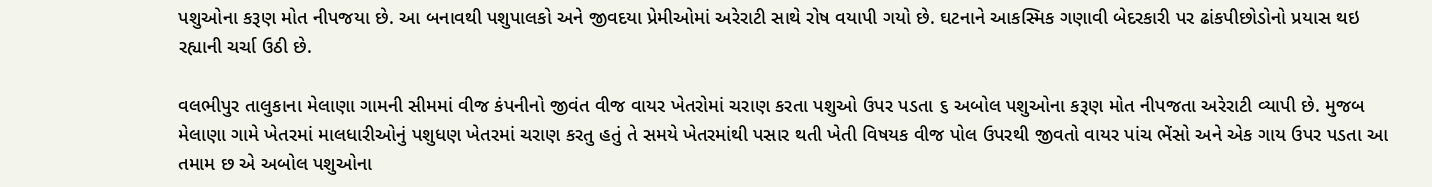પશુઓના કરૂણ મોત નીપજયા છે. આ બનાવથી પશુપાલકો અને જીવદયા પ્રેમીઓમાં અરેરાટી સાથે રોષ વયાપી ગયો છે. ઘટનાને આકસ્મિક ગણાવી બેદરકારી પર ઢાંકપીછોડોનો પ્રયાસ થઇ રહ્યાની ચર્ચા ઉઠી છે.

વલભીપુર તાલુકાના મેલાણા ગામની સીમમાં વીજ કંપનીનો જીવંત વીજ વાયર ખેતરોમાં ચરાણ કરતા પશુઓ ઉપર પડતા ૬ અબોલ પશુઓના કરૂણ મોત નીપજતા અરેરાટી વ્યાપી છે. મુજબ મેલાણા ગામે ખેતરમાં માલધારીઓનું પશુધણ ખેતરમાં ચરાણ કરતુ હતું તે સમયે ખેતરમાંથી પસાર થતી ખેતી વિષયક વીજ પોલ ઉપરથી જીવતો વાયર પાંચ ભેંસો અને એક ગાય ઉપર પડતા આ તમામ છ એ અબોલ પશુઓના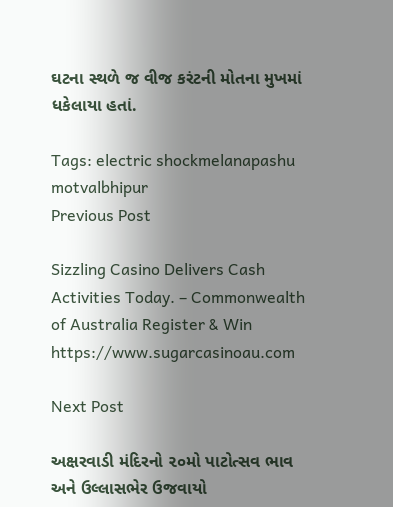ઘટના સ્થળે જ વીજ કરંટની મોતના મુખમાં ધકેલાયા હતાં.

Tags: electric shockmelanapashu motvalbhipur
Previous Post

Sizzling Casino Delivers Cash Activities Today. – Commonwealth of Australia Register & Win https://www.sugarcasinoau.com

Next Post

અક્ષરવાડી મંદિરનો ૨૦મો પાટોત્સવ ભાવ અને ઉલ્લાસભેર ઉજવાયો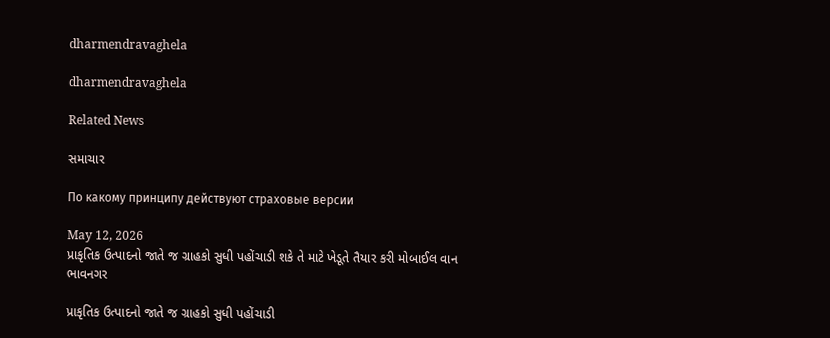dharmendravaghela

dharmendravaghela

Related News

સમાચાર

По какому принципу действуют страховые версии

May 12, 2026
પ્રાકૃતિક ઉત્પાદનો જાતે જ ગ્રાહકો સુધી પહોંચાડી શકે તે માટે ખેડૂતે તૈયાર કરી મોબાઈલ વાન
ભાવનગર

પ્રાકૃતિક ઉત્પાદનો જાતે જ ગ્રાહકો સુધી પહોંચાડી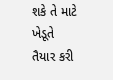શકે તે માટે ખેડૂતે તૈયાર કરી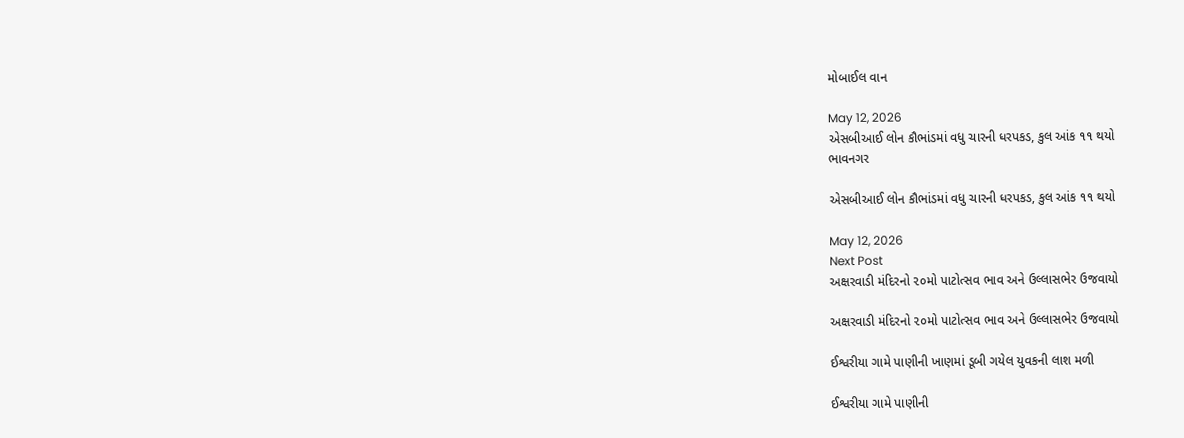મોબાઈલ વાન

May 12, 2026
એસબીઆઈ લોન કૌભાંડમાં વધુ ચારની ધરપકડ, કુલ આંક ૧૧ થયો
ભાવનગર

એસબીઆઈ લોન કૌભાંડમાં વધુ ચારની ધરપકડ, કુલ આંક ૧૧ થયો

May 12, 2026
Next Post
અક્ષરવાડી મંદિરનો ૨૦મો પાટોત્સવ ભાવ અને ઉલ્લાસભેર ઉજવાયો

અક્ષરવાડી મંદિરનો ૨૦મો પાટોત્સવ ભાવ અને ઉલ્લાસભેર ઉજવાયો

ઈશ્વરીયા ગામે પાણીની ખાણમાં ડૂબી ગયેલ યુવકની લાશ મળી

ઈશ્વરીયા ગામે પાણીની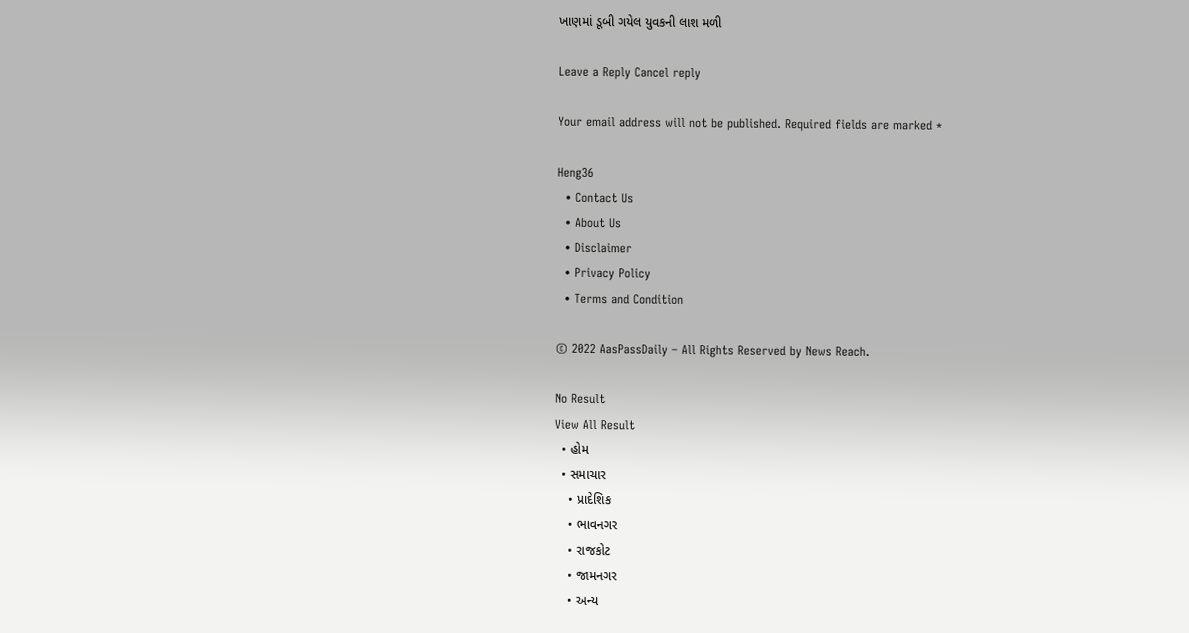ખાણમાં ડૂબી ગયેલ યુવકની લાશ મળી

Leave a Reply Cancel reply

Your email address will not be published. Required fields are marked *

Heng36
  • Contact Us
  • About Us
  • Disclaimer
  • Privacy Policy
  • Terms and Condition

© 2022 AasPassDaily – All Rights Reserved by News Reach.

No Result
View All Result
  • હોમ
  • સમાચાર
    • પ્રાદેશિક
    • ભાવનગર
    • રાજકોટ
    • જામનગર
    • અન્ય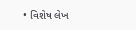• વિશેષ લેખ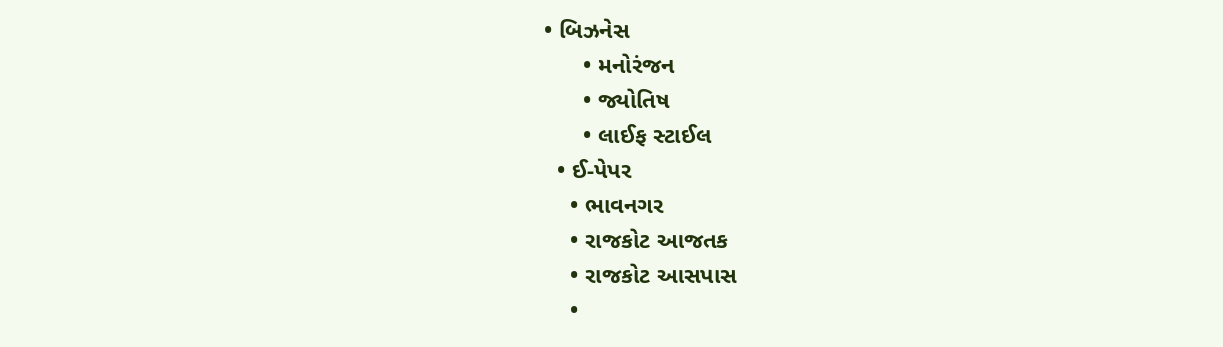• બિઝનેસ
      • મનોરંજન
      • જ્યોતિષ
      • લાઈફ સ્ટાઈલ
  • ઈ-પેપર
    • ભાવનગર
    • રાજકોટ આજતક
    • રાજકોટ આસપાસ
    •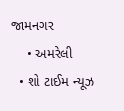જામનગર
    • અમરેલી
  • શો ટાઈમ ન્યૂઝ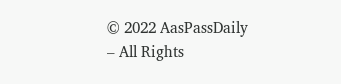© 2022 AasPassDaily – All Rights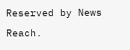Reserved by News Reach.